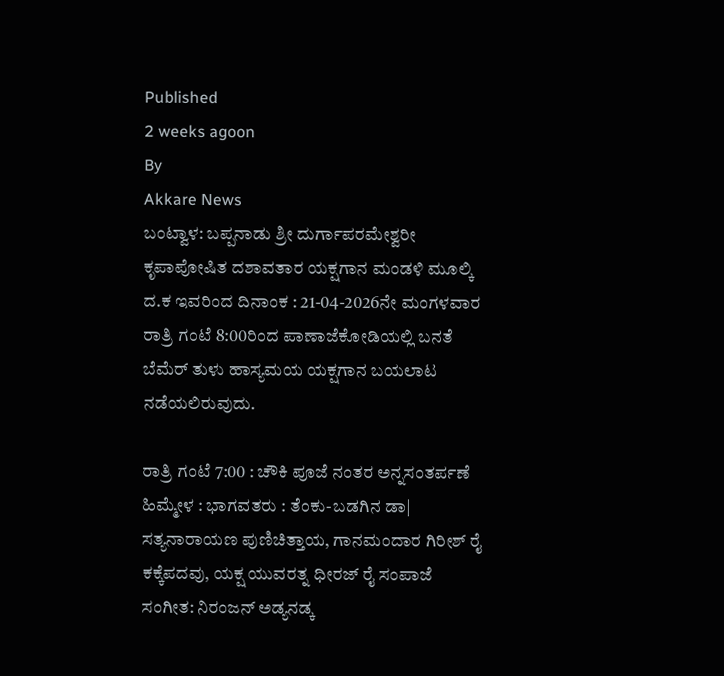Published
2 weeks agoon
By
Akkare News
ಬಂಟ್ವಾಳ: ಬಪ್ಪನಾಡು ಶ್ರೀ ದುರ್ಗಾಪರಮೇಶ್ವರೀ ಕೃಪಾಪೋಷಿತ ದಶಾವತಾರ ಯಕ್ಷಗಾನ ಮಂಡಳಿ ಮೂಲ್ಕಿ ದ.ಕ ಇವರಿಂದ ದಿನಾಂಕ : 21-04-2026ನೇ ಮಂಗಳವಾರ ರಾತ್ರಿ ಗಂಟೆ 8:00ರಿಂದ ಪಾಣಾಜೆಕೋಡಿಯಲ್ಲಿ ಬನತೆ ಬೆಮೆರ್ ತುಳು ಹಾಸ್ಯಮಯ ಯಕ್ಷಗಾನ ಬಯಲಾಟ ನಡೆಯಲಿರುವುದು.

ರಾತ್ರಿ ಗಂಟೆ 7:00 : ಚೌಕಿ ಪೂಜೆ ನಂತರ ಅನ್ನಸಂತರ್ಪಣೆ
ಹಿಮ್ಮೇಳ : ಭಾಗವತರು : ತೆಂಕು-ಬಡಗಿನ ಡಾ| ಸತ್ಯನಾರಾಯಣ ಪುಣಿಚಿತ್ತಾಯ, ಗಾನಮಂದಾರ ಗಿರೀಶ್ ರೈ ಕಕ್ಕೆಪದವು, ಯಕ್ಷ ಯುವರತ್ನ ಧೀರಜ್ ರೈ ಸಂಪಾಜೆ
ಸಂಗೀತ: ನಿರಂಜನ್ ಅಡ್ಯನಡ್ಕ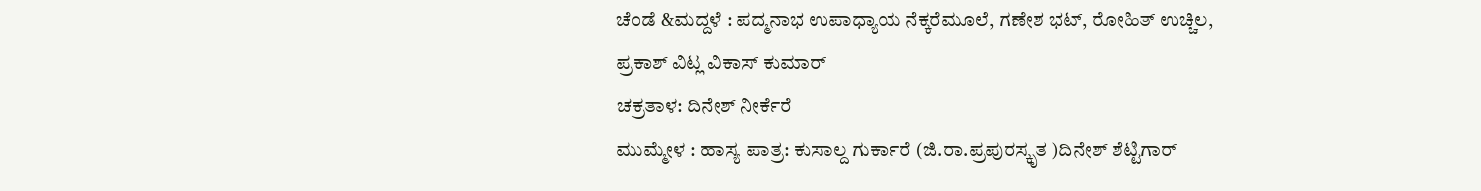ಚೆಂಡೆ &ಮದ್ದಳೆ : ಪದ್ಮನಾಭ ಉಪಾಧ್ಯಾಯ ನೆಕ್ಕರೆಮೂಲೆ, ಗಣೇಶ ಭಟ್, ರೋಹಿತ್ ಉಚ್ಚಿಲ,
ಪ್ರಕಾಶ್ ವಿಟ್ಲ ವಿಕಾಸ್ ಕುಮಾರ್
ಚಕ್ರತಾಳ: ದಿನೇಶ್ ನೀರ್ಕೆರೆ
ಮುಮ್ಮೇಳ : ಹಾಸ್ಯ ಪಾತ್ರ: ಕುಸಾಲ್ದ ಗುರ್ಕಾರೆ (ಜಿ.ರಾ.ಪ್ರಪುರಸ್ಕೃತ )ದಿನೇಶ್ ಶೆಟ್ಟಿಗಾರ್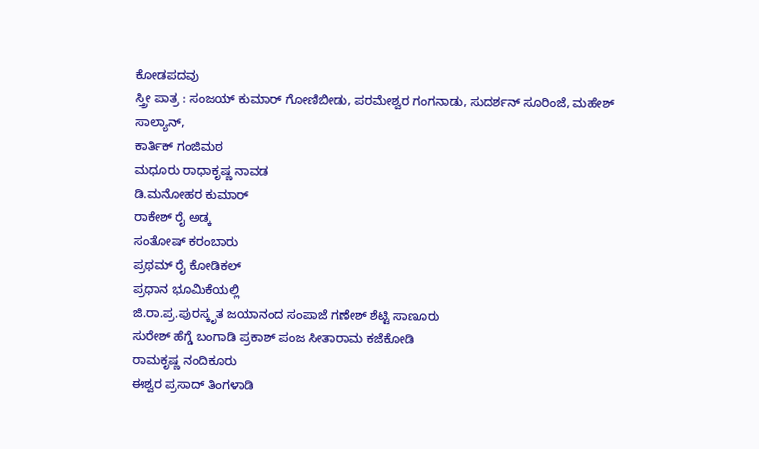ಕೋಡಪದವು
ಸ್ತ್ರೀ ಪಾತ್ರ : ಸಂಜಯ್ ಕುಮಾರ್ ಗೋಣಿಬೀಡು, ಪರಮೇಶ್ವರ ಗಂಗನಾಡು, ಸುದರ್ಶನ್ ಸೂರಿಂಜೆ, ಮಹೇಶ್ ಸಾಲ್ಯಾನ್,
ಕಾರ್ತಿಕ್ ಗಂಜಿಮಠ
ಮಧೂರು ರಾಧಾಕೃಷ್ಣ ನಾವಡ
ಡಿ.ಮನೋಹರ ಕುಮಾರ್
ರಾಕೇಶ್ ರೈ ಅಡ್ಕ
ಸಂತೋಷ್ ಕರಂಬಾರು
ಪ್ರಥಮ್ ರೈ ಕೋಡಿಕಲ್
ಪ್ರಧಾನ ಭೂಮಿಕೆಯಲ್ಲಿ
ಜಿ.ರಾ.ಪ್ರ.ಪುರಸ್ಕೃತ ಜಯಾನಂದ ಸಂಪಾಜೆ ಗಣೇಶ್ ಶೆಟ್ಟಿ ಸಾಣೂರು
ಸುರೇಶ್ ಹೆಗ್ಡೆ ಬಂಗಾಡಿ ಪ್ರಕಾಶ್ ಪಂಜ ಸೀತಾರಾಮ ಕಜೆಕೋಡಿ
ರಾಮಕೃಷ್ಣ ನಂದಿಕೂರು
ಈಶ್ವರ ಪ್ರಸಾದ್ ತಿಂಗಳಾಡಿ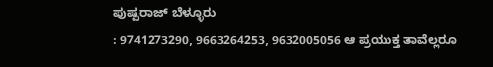ಪುಷ್ಪರಾಜ್ ಬೆಳ್ಳೂರು
: 9741273290, 9663264253, 9632005056 ಆ ಪ್ರಯುಕ್ತ ತಾವೆಲ್ಲರೂ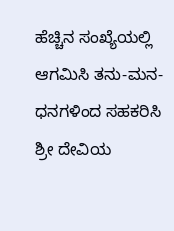ಹೆಚ್ಚಿನ ಸಂಖ್ಯೆಯಲ್ಲಿ ಆಗಮಿಸಿ ತನು-ಮನ-ಧನಗಳಿಂದ ಸಹಕರಿಸಿ ಶ್ರೀ ದೇವಿಯ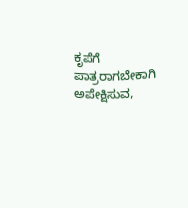ಕೃಪೆಗೆ ಪಾತ್ರರಾಗಬೇಕಾಗಿ ಅಪೇಕ್ಷಿಸುವ,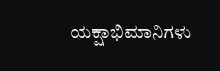ಯಕ್ಷಾಭಿಮಾನಿಗಳು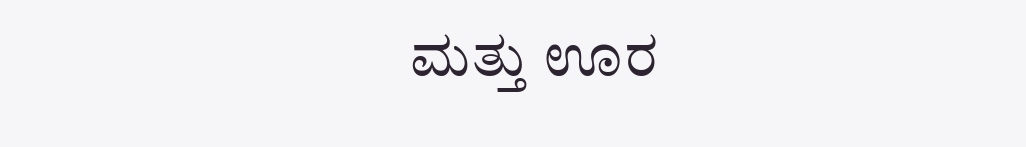ಮತ್ತು ಊರ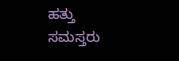ಹತ್ತು ಸಮಸ್ತರು